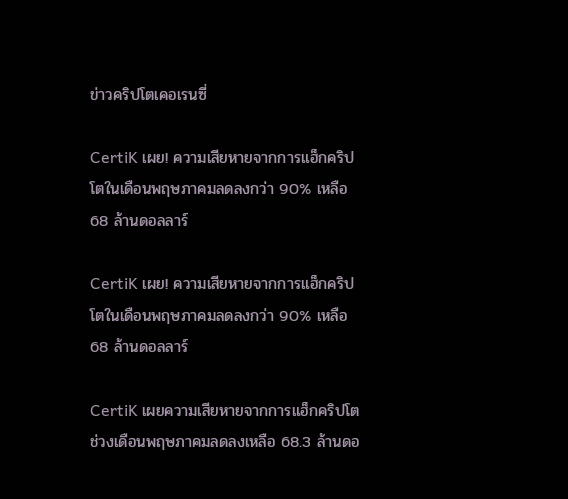ข่าวคริปโตเคอเรนซี่

CertiK เผย! ความเสียหายจากการแฮ็กคริปโตในเดือนพฤษภาคมลดลงกว่า 90% เหลือ 68 ล้านดอลลาร์

CertiK เผย! ความเสียหายจากการแฮ็กคริปโตในเดือนพฤษภาคมลดลงกว่า 90% เหลือ 68 ล้านดอลลาร์

CertiK เผยความเสียหายจากการแฮ็กคริปโตช่วงเดือนพฤษภาคมลดลงเหลือ 68.3 ล้านดอ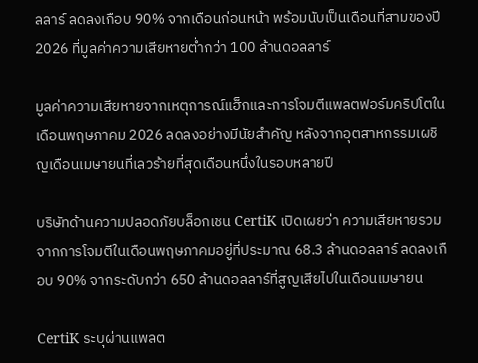ลลาร์ ลดลงเกือบ 90% จากเดือนก่อนหน้า พร้อมนับเป็นเดือนที่สามของปี 2026 ที่มูลค่าความเสียหายต่ำกว่า 100 ล้านดอลลาร์

มูลค่าความเสียหายจากเหตุการณ์แฮ็กและการโจมตีแพลตฟอร์มคริปโตในเดือนพฤษภาคม 2026 ลดลงอย่างมีนัยสำคัญ หลังจากอุตสาหกรรมเผชิญเดือนเมษายนที่เลวร้ายที่สุดเดือนหนึ่งในรอบหลายปี

บริษัทด้านความปลอดภัยบล็อกเชน CertiK เปิดเผยว่า ความเสียหายรวมจากการโจมตีในเดือนพฤษภาคมอยู่ที่ประมาณ 68.3 ล้านดอลลาร์ ลดลงเกือบ 90% จากระดับกว่า 650 ล้านดอลลาร์ที่สูญเสียไปในเดือนเมษายน

CertiK ระบุผ่านแพลต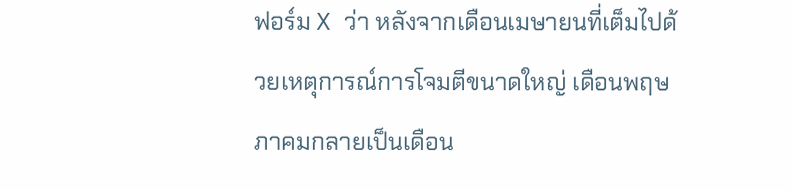ฟอร์ม X ว่า หลังจากเดือนเมษายนที่เต็มไปด้วยเหตุการณ์การโจมตีขนาดใหญ่ เดือนพฤษภาคมกลายเป็นเดือน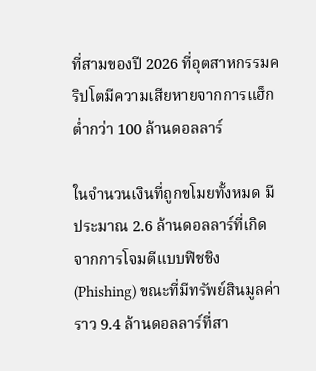ที่สามของปี 2026 ที่อุตสาหกรรมคริปโตมีความเสียหายจากการแฮ็กต่ำกว่า 100 ล้านดอลลาร์

ในจำนวนเงินที่ถูกขโมยทั้งหมด มีประมาณ 2.6 ล้านดอลลาร์ที่เกิดจากการโจมตีแบบฟิชชิง (Phishing) ขณะที่มีทรัพย์สินมูลค่าราว 9.4 ล้านดอลลาร์ที่สา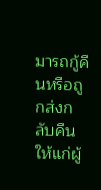มารถกู้คืนหรือถูกส่งกลับคืนให้แก่ผู้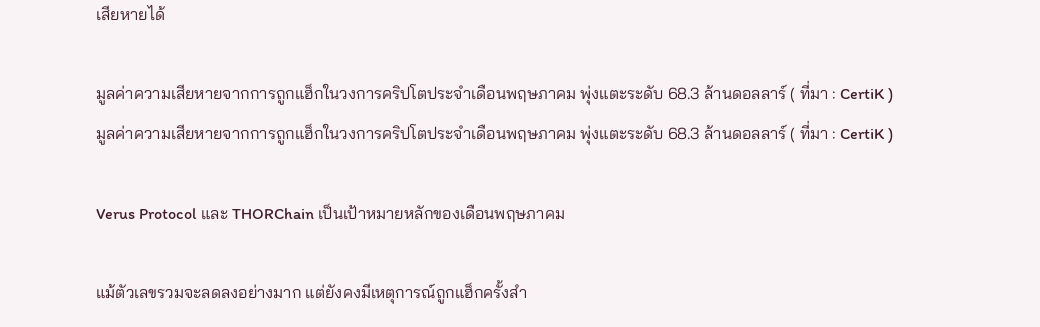เสียหายได้

มูลค่าความเสียหายจากการถูกแฮ็กในวงการคริปโตประจำเดือนพฤษภาคม พุ่งแตะระดับ 68.3 ล้านดอลลาร์ ( ที่มา : CertiK )
มูลค่าความเสียหายจากการถูกแฮ็กในวงการคริปโตประจำเดือนพฤษภาคม พุ่งแตะระดับ 68.3 ล้านดอลลาร์ ( ที่มา : CertiK )

Verus Protocol และ THORChain เป็นเป้าหมายหลักของเดือนพฤษภาคม

แม้ตัวเลขรวมจะลดลงอย่างมาก แต่ยังคงมีเหตุการณ์ถูกแฮ็กครั้งสำ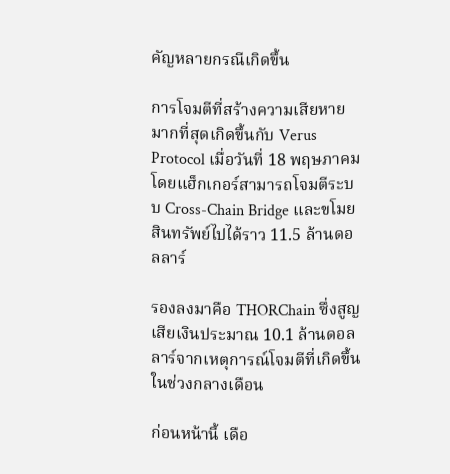คัญหลายกรณีเกิดขึ้น

การโจมตีที่สร้างความเสียหายมากที่สุดเกิดขึ้นกับ Verus Protocol เมื่อวันที่ 18 พฤษภาคม โดยแฮ็กเกอร์สามารถโจมตีระบบ Cross-Chain Bridge และขโมยสินทรัพย์ไปได้ราว 11.5 ล้านดอลลาร์

รองลงมาคือ THORChain ซึ่งสูญเสียเงินประมาณ 10.1 ล้านดอลลาร์จากเหตุการณ์โจมตีที่เกิดขึ้นในช่วงกลางเดือน

ก่อนหน้านี้ เดือ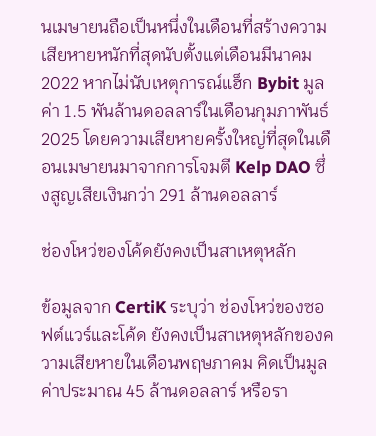นเมษายนถือเป็นหนึ่งในเดือนที่สร้างความเสียหายหนักที่สุดนับตั้งแต่เดือนมีนาคม 2022 หากไม่นับเหตุการณ์แฮ็ก Bybit มูลค่า 1.5 พันล้านดอลลาร์ในเดือนกุมภาพันธ์ 2025 โดยความเสียหายครั้งใหญ่ที่สุดในเดือนเมษายนมาจากการโจมตี Kelp DAO ซึ่งสูญเสียเงินกว่า 291 ล้านดอลลาร์

ช่องโหว่ของโค้ดยังคงเป็นสาเหตุหลัก

ข้อมูลจาก CertiK ระบุว่า ช่องโหว่ของซอฟต์แวร์และโค้ด ยังคงเป็นสาเหตุหลักของความเสียหายในเดือนพฤษภาคม คิดเป็นมูลค่าประมาณ 45 ล้านดอลลาร์ หรือรา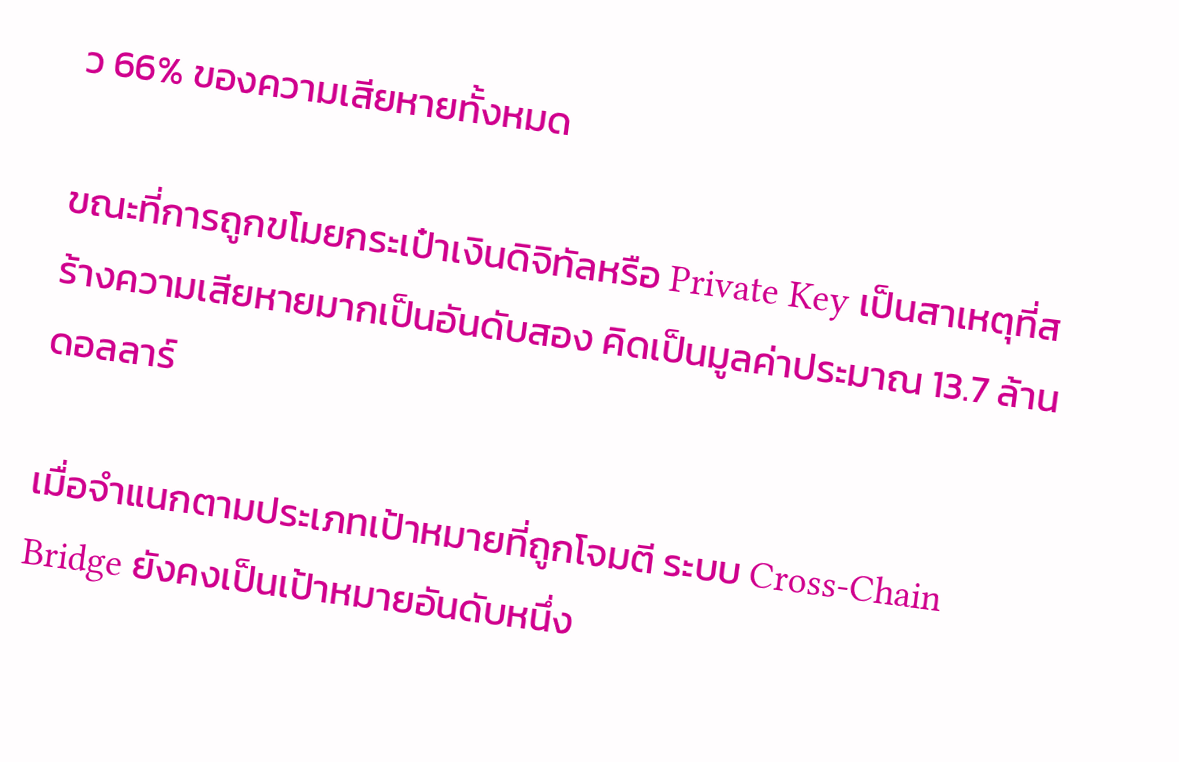ว 66% ของความเสียหายทั้งหมด

ขณะที่การถูกขโมยกระเป๋าเงินดิจิทัลหรือ Private Key เป็นสาเหตุที่สร้างความเสียหายมากเป็นอันดับสอง คิดเป็นมูลค่าประมาณ 13.7 ล้านดอลลาร์

เมื่อจำแนกตามประเภทเป้าหมายที่ถูกโจมตี ระบบ Cross-Chain Bridge ยังคงเป็นเป้าหมายอันดับหนึ่ง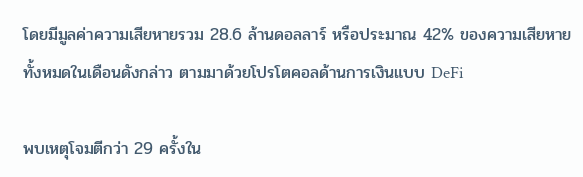โดยมีมูลค่าความเสียหายรวม 28.6 ล้านดอลลาร์ หรือประมาณ 42% ของความเสียหายทั้งหมดในเดือนดังกล่าว ตามมาด้วยโปรโตคอลด้านการเงินแบบ DeFi

พบเหตุโจมตีกว่า 29 ครั้งใน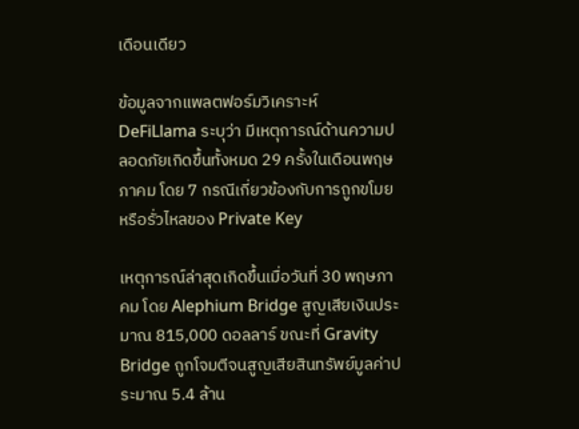เดือนเดียว

ข้อมูลจากแพลตฟอร์มวิเคราะห์ DeFiLlama ระบุว่า มีเหตุการณ์ด้านความปลอดภัยเกิดขึ้นทั้งหมด 29 ครั้งในเดือนพฤษภาคม โดย 7 กรณีเกี่ยวข้องกับการถูกขโมยหรือรั่วไหลของ Private Key

เหตุการณ์ล่าสุดเกิดขึ้นเมื่อวันที่ 30 พฤษภาคม โดย Alephium Bridge สูญเสียเงินประมาณ 815,000 ดอลลาร์ ขณะที่ Gravity Bridge ถูกโจมตีจนสูญเสียสินทรัพย์มูลค่าประมาณ 5.4 ล้าน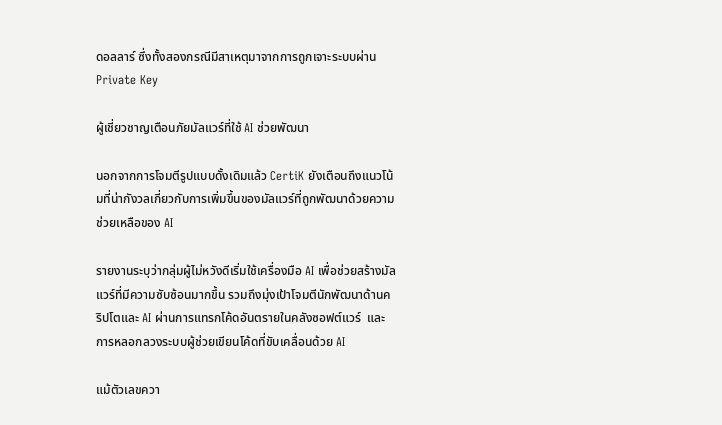ดอลลาร์ ซึ่งทั้งสองกรณีมีสาเหตุมาจากการถูกเจาะระบบผ่าน Private Key

ผู้เชี่ยวชาญเตือนภัยมัลแวร์ที่ใช้ AI ช่วยพัฒนา

นอกจากการโจมตีรูปแบบดั้งเดิมแล้ว CertiK ยังเตือนถึงแนวโน้มที่น่ากังวลเกี่ยวกับการเพิ่มขึ้นของมัลแวร์ที่ถูกพัฒนาด้วยความช่วยเหลือของ AI

รายงานระบุว่ากลุ่มผู้ไม่หวังดีเริ่มใช้เครื่องมือ AI เพื่อช่วยสร้างมัลแวร์ที่มีความซับซ้อนมากขึ้น รวมถึงมุ่งเป้าโจมตีนักพัฒนาด้านคริปโตและ AI ผ่านการแทรกโค้ดอันตรายในคลังซอฟต์แวร์  และการหลอกลวงระบบผู้ช่วยเขียนโค้ดที่ขับเคลื่อนด้วย AI

แม้ตัวเลขควา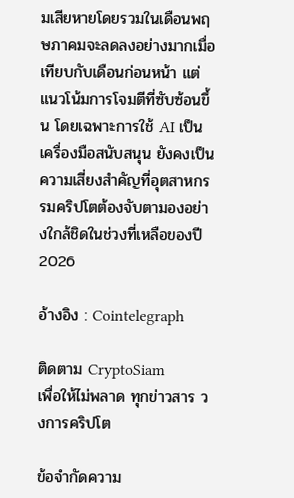มเสียหายโดยรวมในเดือนพฤษภาคมจะลดลงอย่างมากเมื่อเทียบกับเดือนก่อนหน้า แต่แนวโน้มการโจมตีที่ซับซ้อนขึ้น โดยเฉพาะการใช้ AI เป็นเครื่องมือสนับสนุน ยังคงเป็นความเสี่ยงสำคัญที่อุตสาหกรรมคริปโตต้องจับตามองอย่างใกล้ชิดในช่วงที่เหลือของปี 2026

อ้างอิง : Cointelegraph

ติดตาม CryptoSiam
เพื่อให้ไม่พลาด ทุกข่าวสาร วงการคริปโต

ข้อจำกัดความ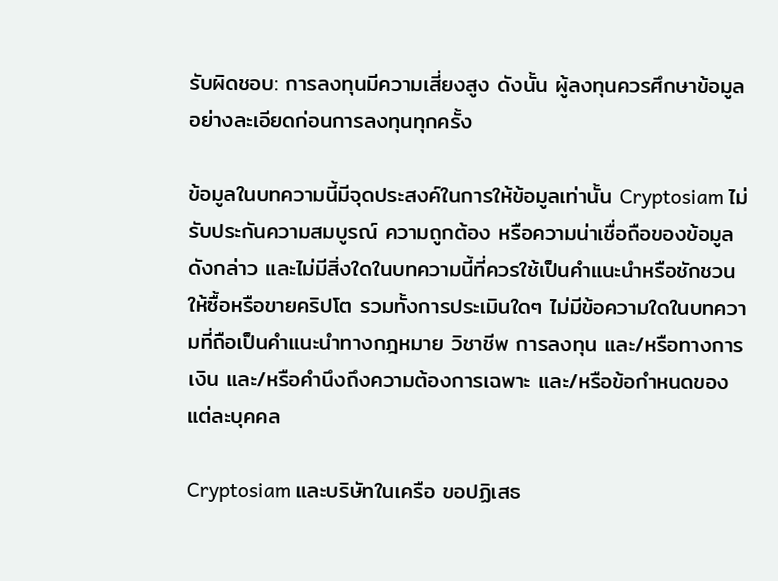รับผิดชอบ: การลงทุนมีความเสี่ยงสูง ดังนั้น ผู้ลงทุนควรศึกษาข้อมูลอย่างละเอียดก่อนการลงทุนทุกครั้ง

ข้อมูลในบทความนี้มีจุดประสงค์ในการให้ข้อมูลเท่านั้น Cryptosiam ไม่รับประกันความสมบูรณ์ ความถูกต้อง หรือความน่าเชื่อถือของข้อมูลดังกล่าว และไม่มีสิ่งใดในบทความนี้ที่ควรใช้เป็นคำแนะนำหรือชักชวน ให้ซื้อหรือขายคริปโต รวมทั้งการประเมินใดๆ ไม่มีข้อความใดในบทความที่ถือเป็นคำแนะนำทางกฎหมาย วิชาชีพ การลงทุน และ/หรือทางการเงิน และ/หรือคำนึงถึงความต้องการเฉพาะ และ/หรือข้อกำหนดของแต่ละบุคคล

Cryptosiam และบริษัทในเครือ ขอปฏิเสธ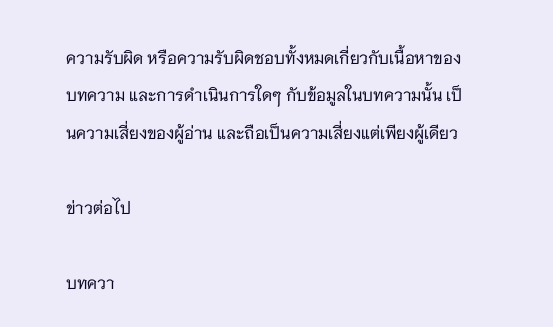ความรับผิด หรือความรับผิดชอบทั้งหมดเกี่ยวกับเนื้อหาของบทความ และการดำเนินการใดๆ กับข้อมูลในบทความนั้น เป็นความเสี่ยงของผู้อ่าน และถือเป็นความเสี่ยงแต่เพียงผู้เดียว

ข่าวต่อไป

บทควา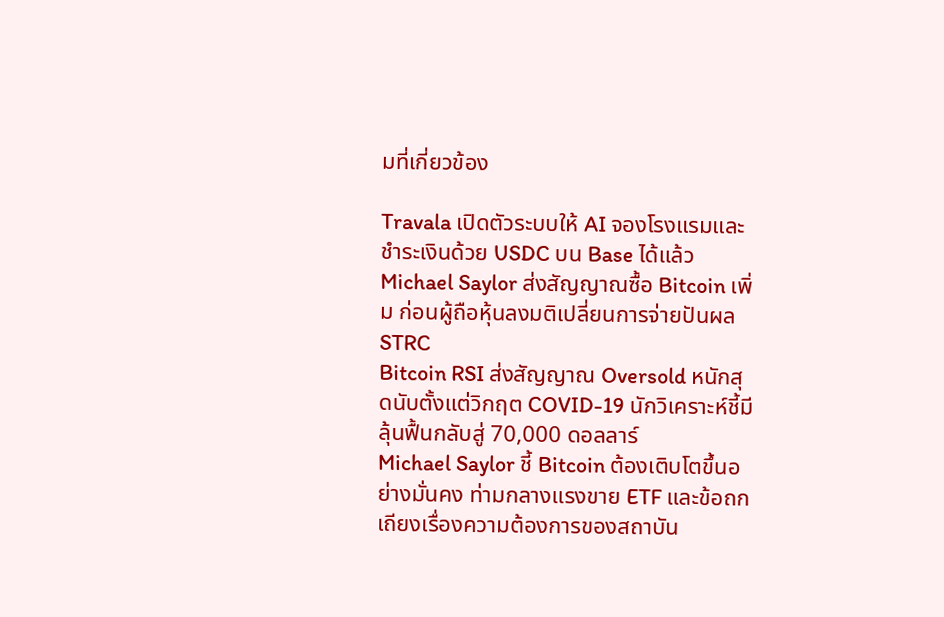มที่เกี่ยวข้อง

Travala เปิดตัวระบบให้ AI จองโรงแรมและชำระเงินด้วย USDC บน Base ได้แล้ว
Michael Saylor ส่งสัญญาณซื้อ Bitcoin เพิ่ม ก่อนผู้ถือหุ้นลงมติเปลี่ยนการจ่ายปันผล STRC
Bitcoin RSI ส่งสัญญาณ Oversold หนักสุดนับตั้งแต่วิกฤต COVID-19 นักวิเคราะห์ชี้มีลุ้นฟื้นกลับสู่ 70,000 ดอลลาร์
Michael Saylor ชี้ Bitcoin ต้องเติบโตขึ้นอย่างมั่นคง ท่ามกลางแรงขาย ETF และข้อถกเถียงเรื่องความต้องการของสถาบัน